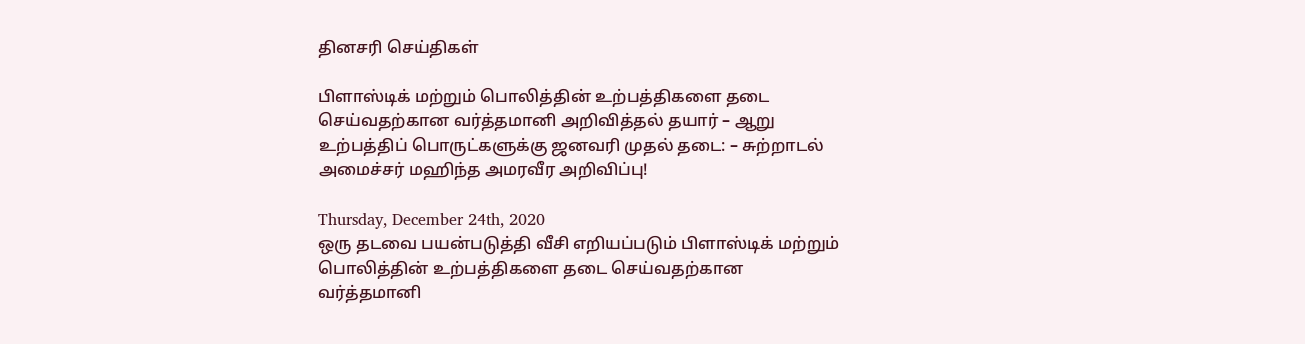தினசரி செய்திகள்

பிளாஸ்டிக் மற்றும் பொலித்தின் உற்பத்திகளை தடை செய்வதற்கான வர்த்தமானி அறிவித்தல் தயார் – ஆறு உற்பத்திப் பொருட்களுக்கு ஜனவரி முதல் தடை: – சுற்றாடல் அமைச்சர் மஹிந்த அமரவீர அறிவிப்பு!

Thursday, December 24th, 2020
ஒரு தடவை பயன்படுத்தி வீசி எறியப்படும் பிளாஸ்டிக் மற்றும் பொலித்தின் உற்பத்திகளை தடை செய்வதற்கான வர்த்தமானி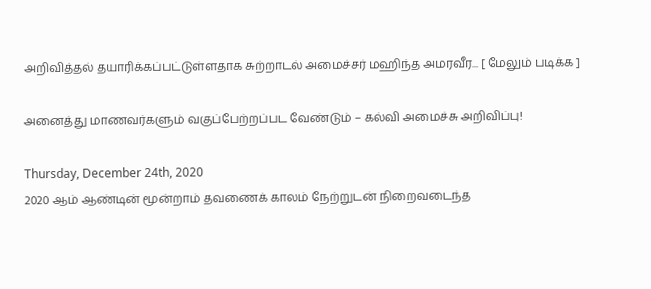அறிவித்தல் தயாரிக்கப்பட்டுள்ளதாக சுற்றாடல் அமைச்சர் மஹிந்த அமரவீர... [ மேலும் படிக்க ]

அனைத்து மாணவர்களும் வகுப்பேற்றப்பட வேண்டும் – கல்வி அமைச்சு அறிவிப்பு!

Thursday, December 24th, 2020
2020 ஆம் ஆண்டின் மூன்றாம் தவணைக் காலம் நேற்றுடன் நிறைவடைந்த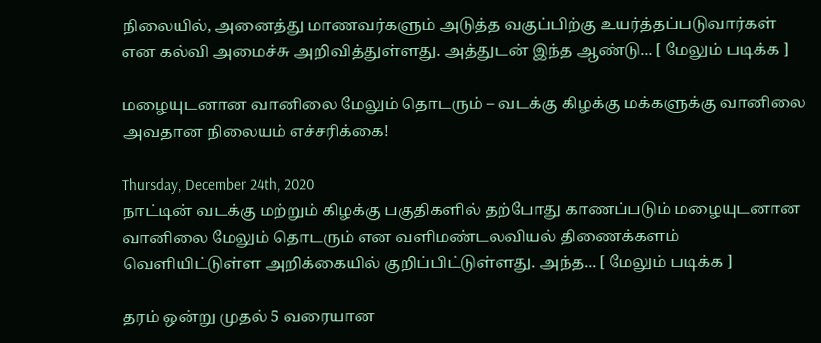நிலையில், அனைத்து மாணவர்களும் அடுத்த வகுப்பிற்கு உயர்த்தப்படுவார்கள் என கல்வி அமைச்சு அறிவித்துள்ளது. அத்துடன் இந்த ஆண்டு... [ மேலும் படிக்க ]

மழையுடனான வானிலை மேலும் தொடரும் – வடக்கு கிழக்கு மக்களுக்கு வானிலை அவதான நிலையம் எச்சரிக்கை!

Thursday, December 24th, 2020
நாட்டின் வடக்கு மற்றும் கிழக்கு பகுதிகளில் தற்போது காணப்படும் மழையுடனான வானிலை மேலும் தொடரும் என வளிமண்டலவியல் திணைக்களம் வெளியிட்டுள்ள அறிக்கையில் குறிப்பிட்டுள்ளது. அந்த... [ மேலும் படிக்க ]

தரம் ஒன்று முதல் 5 வரையான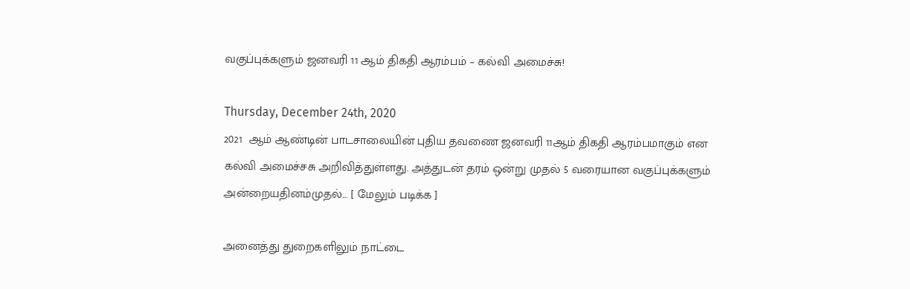வகுப்புக்களும் ஜனவரி 11 ஆம் திகதி ஆரம்பம் – கல்வி அமைச்சு!

Thursday, December 24th, 2020
2021  ஆம் ஆண்டின் பாடசாலையின் புதிய தவணை ஜனவரி 11ஆம் திகதி ஆரம்பமாகும் என கல்வி அமைச்சசு அறிவித்துள்ளது. அத்துடன் தரம் ஒன்று முதல் 5 வரையான வகுப்புக்களும் அன்றையதினம்முதல்... [ மேலும் படிக்க ]

அனைத்து துறைகளிலும் நாட்டை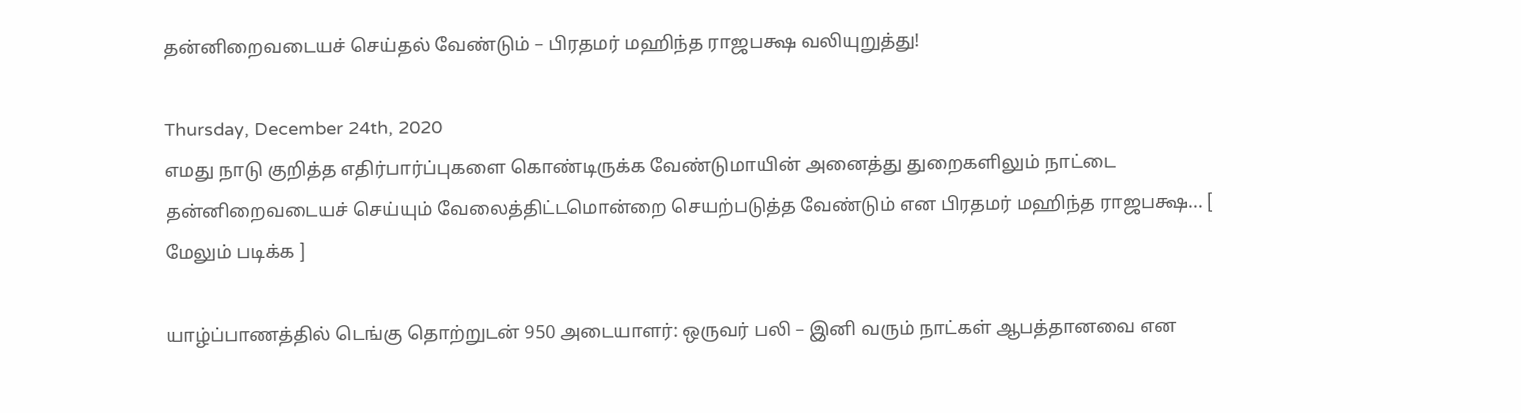தன்னிறைவடையச் செய்தல் வேண்டும் – பிரதமர் மஹிந்த ராஜபக்ஷ வலியுறுத்து!

Thursday, December 24th, 2020
எமது நாடு குறித்த எதிர்பார்ப்புகளை கொண்டிருக்க வேண்டுமாயின் அனைத்து துறைகளிலும் நாட்டை தன்னிறைவடையச் செய்யும் வேலைத்திட்டமொன்றை செயற்படுத்த வேண்டும் என பிரதமர் மஹிந்த ராஜபக்ஷ... [ மேலும் படிக்க ]

யாழ்ப்பாணத்தில் டெங்கு தொற்றுடன் 950 அடையாளர்: ஒருவர் பலி – இனி வரும் நாட்கள் ஆபத்தானவை என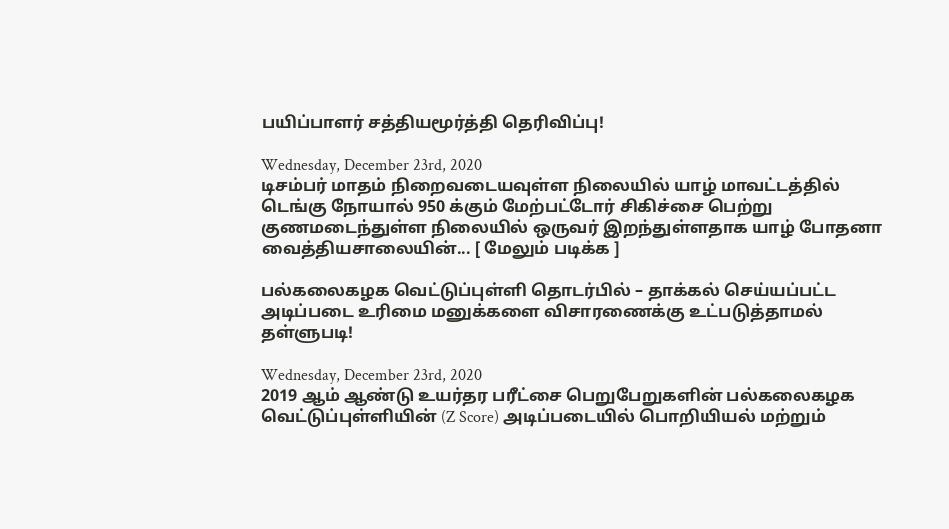பயிப்பாளர் சத்தியமூர்த்தி தெரிவிப்பு!

Wednesday, December 23rd, 2020
டிசம்பர் மாதம் நிறைவடையவுள்ள நிலையில் யாழ் மாவட்டத்தில் டெங்கு நோயால் 950 க்கும் மேற்பட்டோர் சிகிச்சை பெற்று குணமடைந்துள்ள நிலையில் ஒருவர் இறந்துள்ளதாக யாழ் போதனா வைத்தியசாலையின்... [ மேலும் படிக்க ]

பல்கலைகழக வெட்டுப்புள்ளி தொடர்பில் – தாக்கல் செய்யப்பட்ட அடிப்படை உரிமை மனுக்களை விசாரணைக்கு உட்படுத்தாமல் தள்ளுபடி!

Wednesday, December 23rd, 2020
2019 ஆம் ஆண்டு உயர்தர பரீட்சை பெறுபேறுகளின் பல்கலைகழக வெட்டுப்புள்ளியின் (Z Score) அடிப்படையில் பொறியியல் மற்றும்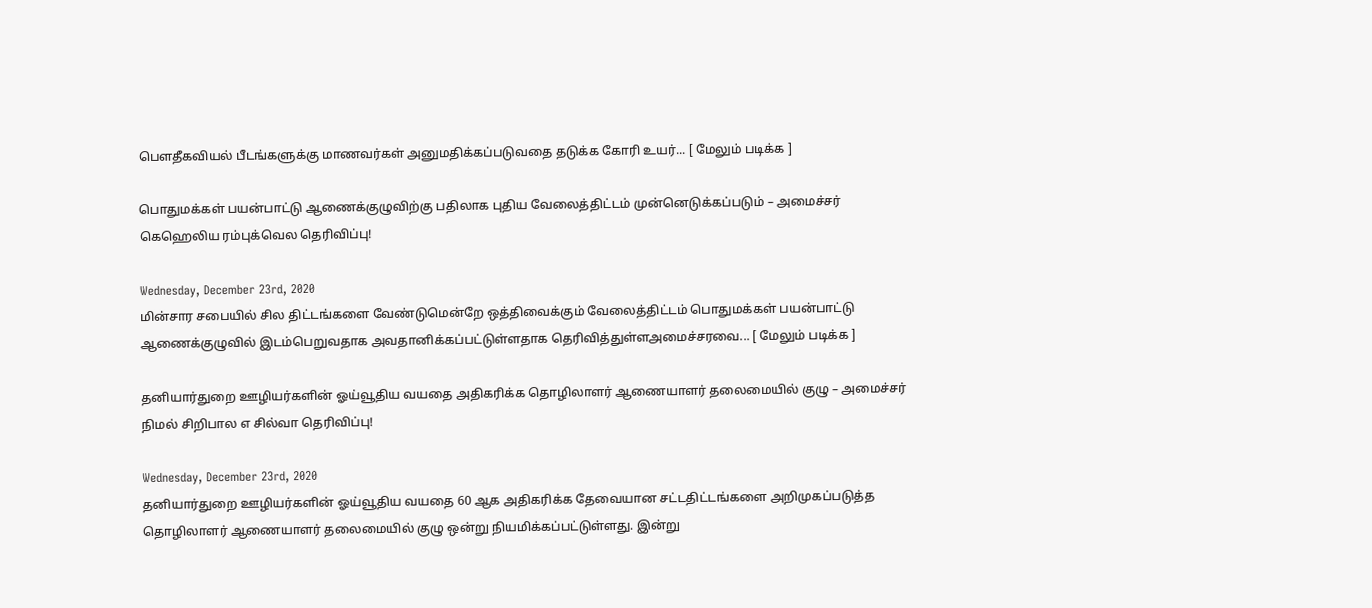பௌதீகவியல் பீடங்களுக்கு மாணவர்கள் அனுமதிக்கப்படுவதை தடுக்க கோரி உயர்... [ மேலும் படிக்க ]

பொதுமக்கள் பயன்பாட்டு ஆணைக்குழுவிற்கு பதிலாக புதிய வேலைத்திட்டம் முன்னெடுக்கப்படும் – அமைச்சர் கெஹெலிய ரம்புக்வெல தெரிவிப்பு!

Wednesday, December 23rd, 2020
மின்சார சபையில் சில திட்டங்களை வேண்டுமென்றே ஒத்திவைக்கும் வேலைத்திட்டம் பொதுமக்கள் பயன்பாட்டு ஆணைக்குழுவில் இடம்பெறுவதாக அவதானிக்கப்பட்டுள்ளதாக தெரிவித்துள்ளஅமைச்சரவை... [ மேலும் படிக்க ]

தனியார்துறை ஊழியர்களின் ஓய்வூதிய வயதை அதிகரிக்க தொழிலாளர் ஆணையாளர் தலைமையில் குழு – அமைச்சர் நிமல் சிறிபால எ சில்வா தெரிவிப்பு!

Wednesday, December 23rd, 2020
தனியார்துறை ஊழியர்களின் ஓய்வூதிய வயதை 60 ஆக அதிகரிக்க தேவையான சட்டதிட்டங்களை அறிமுகப்படுத்த தொழிலாளர் ஆணையாளர் தலைமையில் குழு ஒன்று நியமிக்கப்பட்டுள்ளது. இன்று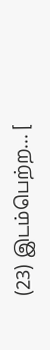(23) இடம்பெற்ற... [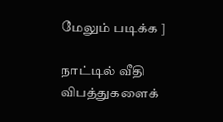மேலும் படிக்க ]

நாட்டில் வீதி விபத்துகளைக்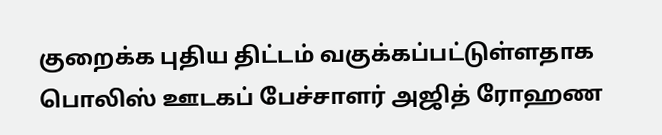குறைக்க புதிய திட்டம் வகுக்கப்பட்டுள்ளதாக பொலிஸ் ஊடகப் பேச்சாளர் அஜித் ரோஹண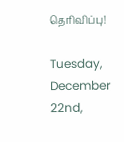தெரிவிப்பு!

Tuesday, December 22nd,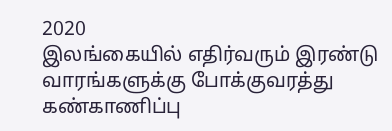2020
இலங்கையில் எதிர்வரும் இரண்டு வாரங்களுக்கு போக்குவரத்து கண்காணிப்பு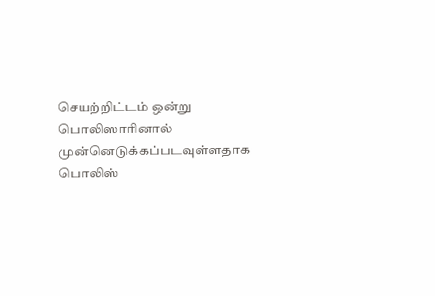செயற்றிட்டம் ஒன்று பொலிஸாரினால் முன்னெடுக்கப்படவுள்ளதாக பொலிஸ்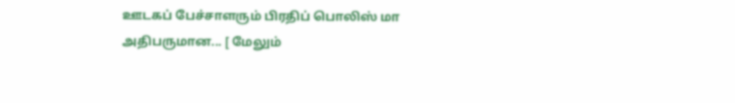ஊடகப் பேச்சாளரும் பிரதிப் பொலிஸ் மா அதிபருமான... [ மேலும்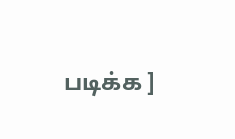படிக்க ]